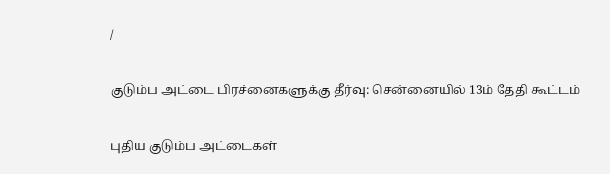/

குடும்ப அட்டை பிரச்னைகளுக்கு தீர்வு: சென்னையில் 13ம் தேதி கூட்டம்

புதிய குடும்ப அட்டைகள்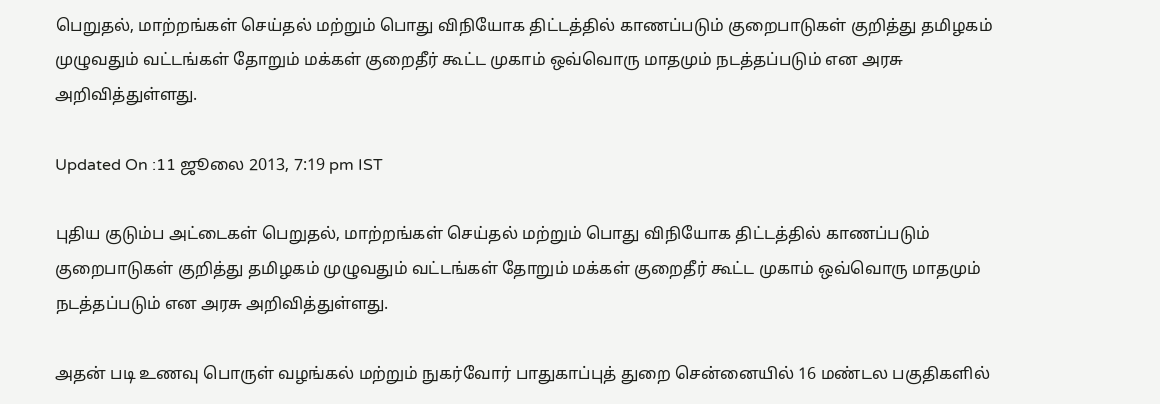பெறுதல், மாற்றங்கள் செய்தல் மற்றும் பொது விநியோக திட்டத்தில் காணப்படும் குறைபாடுகள் குறித்து தமிழகம் முழுவதும் வட்டங்கள் தோறும் மக்கள் குறைதீர் கூட்ட முகாம் ஒவ்வொரு மாதமும் நடத்தப்படும் என அரசு அறிவித்துள்ளது.

Updated On :11 ஜூலை 2013, 7:19 pm IST

புதிய குடும்ப அட்டைகள் பெறுதல், மாற்றங்கள் செய்தல் மற்றும் பொது விநியோக திட்டத்தில் காணப்படும் குறைபாடுகள் குறித்து தமிழகம் முழுவதும் வட்டங்கள் தோறும் மக்கள் குறைதீர் கூட்ட முகாம் ஒவ்வொரு மாதமும் நடத்தப்படும் என அரசு அறிவித்துள்ளது.

அதன் படி உணவு பொருள் வழங்கல் மற்றும் நுகர்வோர் பாதுகாப்புத் துறை சென்னையில் 16 மண்டல பகுதிகளில்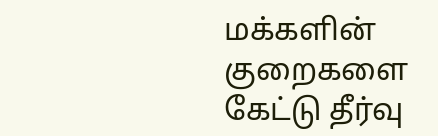மக்களின் குறைகளை கேட்டு தீர்வு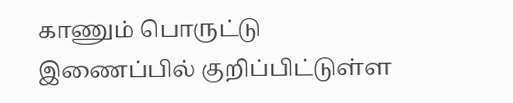காணும் பொருட்டு இணைப்பில் குறிப்பிட்டுள்ள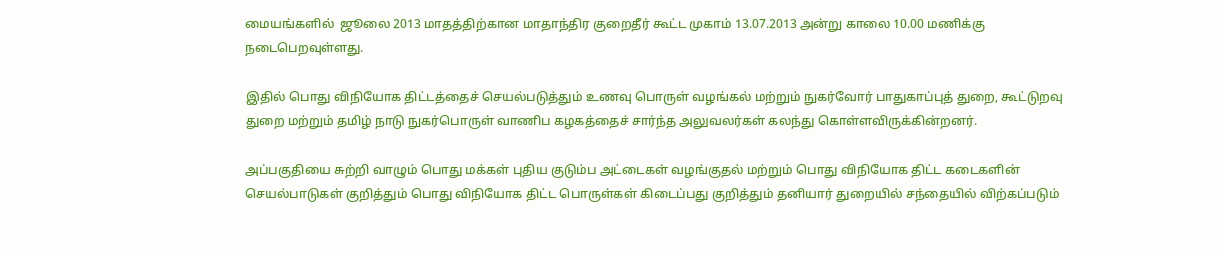மையங்களில்  ஜூலை 2013 மாதத்திற்கான மாதாந்திர குறைதீர் கூட்ட முகாம் 13.07.2013 அன்று காலை 10.00 மணிக்கு நடைபெறவுள்ளது.

இதில் பொது விநியோக திட்டத்தைச் செயல்படுத்தும் உணவு பொருள் வழங்கல் மற்றும் நுகர்வோர் பாதுகாப்புத் துறை, கூட்டுறவு துறை மற்றும் தமிழ் நாடு நுகர்பொருள் வாணிப கழகத்தைச் சார்ந்த அலுவலர்கள் கலந்து கொள்ளவிருக்கின்றனர்.

அப்பகுதியை சுற்றி வாழும் பொது மக்கள் புதிய குடும்ப அட்டைகள் வழங்குதல் மற்றும் பொது விநியோக திட்ட கடைகளின் செயல்பாடுகள் குறித்தும் பொது விநியோக திட்ட பொருள்கள் கிடைப்பது குறித்தும் தனியார் துறையில் சந்தையில் விற்கப்படும்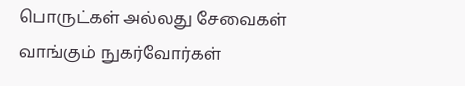பொருட்கள் அல்லது சேவைகள் வாங்கும் நுகர்வோர்கள்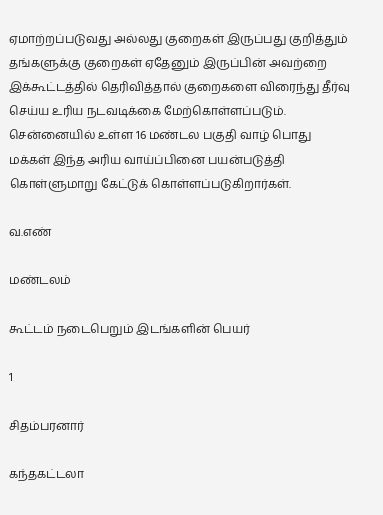ஏமாற்றப்படுவது அல்லது குறைகள் இருப்பது குறித்தும் தங்களுக்கு குறைகள் ஏதேனும் இருப்பின் அவற்றை இக்கூட்டத்தில் தெரிவித்தால் குறைகளை விரைந்து தீர்வு செய்ய உரிய நடவடிக்கை மேற்கொள்ளப்படும்.  சென்னையில் உள்ள 16 மண்டல பகுதி வாழ் பொது மக்கள் இந்த அரிய வாய்ப்பினை பயன்படுத்தி கொள்ளுமாறு கேட்டுக் கொள்ளப்படுகிறார்கள்.

வ.எண்

மண்டலம்

கூட்டம் நடைபெறும் இடங்களின் பெயர்

1

சிதம்பரனார்

கந்தகட்டலா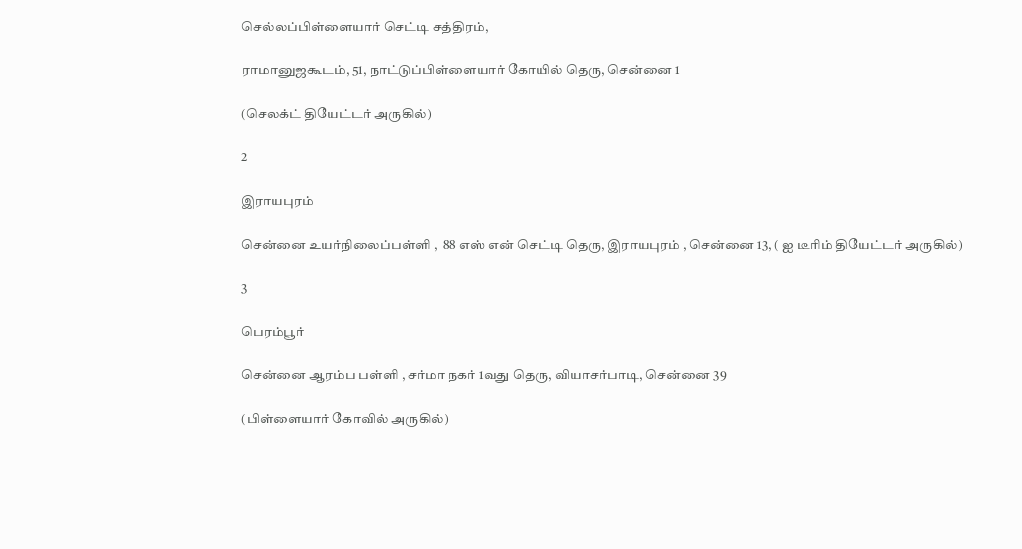செல்லப்பிள்ளையார் செட்டி சத்திரம்,

ராமானுஜகூடம், 51, நாட்டுப்பிள்ளையார் கோயில் தெரு, சென்னை 1

(செலக்ட் தியேட்டர் அருகில்)

2

இராயபுரம்

சென்னை உயர்நிலைப்பள்ளி ,  88 எஸ் என் செட்டி தெரு, இராயபுரம் , சென்னை 13, ( ஐ டீரிம் தியேட்டர் அருகில்)

3

பெரம்பூர்

சென்னை ஆரம்ப பள்ளி , சர்மா நகர் 1வது தெரு, வியாசர்பாடி, சென்னை 39

(பிள்ளையார் கோவில் அருகில்)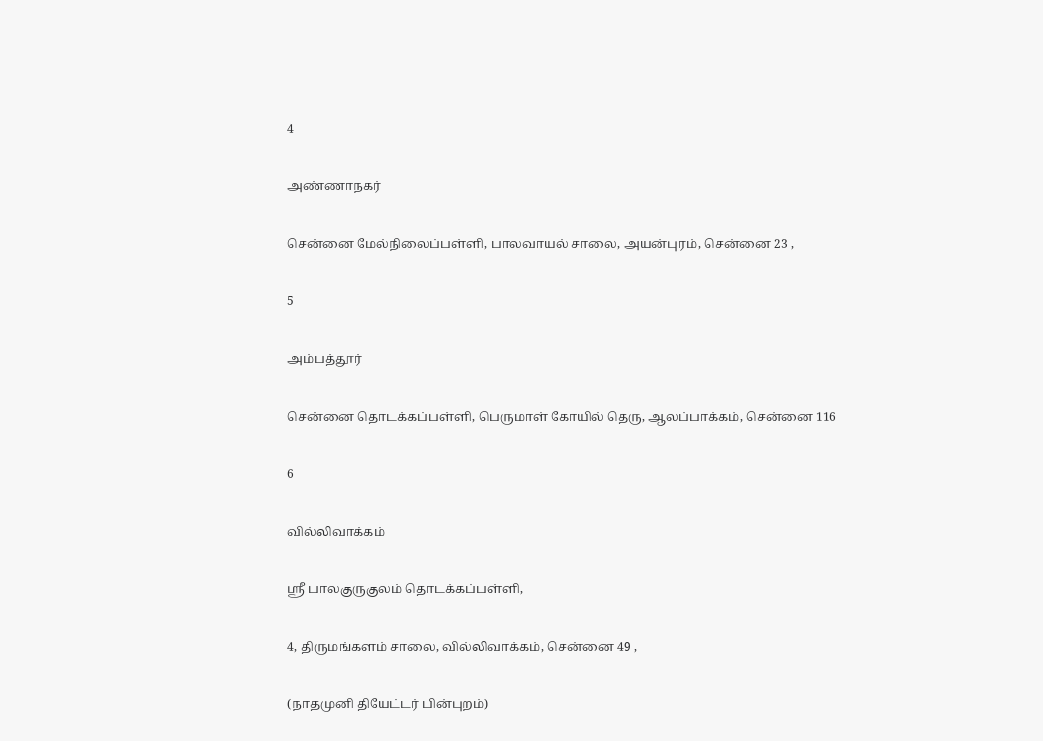4

அண்ணாநகர்

சென்னை மேல்நிலைப்பள்ளி, பாலவாயல் சாலை, அயன்புரம், சென்னை 23 ,

5

அம்பத்தூர்

சென்னை தொடக்கப்பள்ளி, பெருமாள் கோயில் தெரு, ஆலப்பாக்கம், சென்னை 116

6

வில்லிவாக்கம்

ஸ்ரீ பாலகுருகுலம் தொடக்கப்பள்ளி,

4, திருமங்களம் சாலை, வில்லிவாக்கம், சென்னை 49 ,

(நாதமுனி தியேட்டர் பின்புறம்)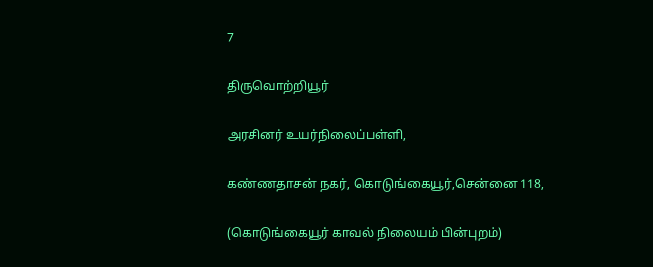7

திருவொற்றியூர்

அரசினர் உயர்நிலைப்பள்ளி,

கண்ணதாசன் நகர், கொடுங்கையூர்,சென்னை 118,

(கொடுங்கையூர் காவல் நிலையம் பின்புறம்)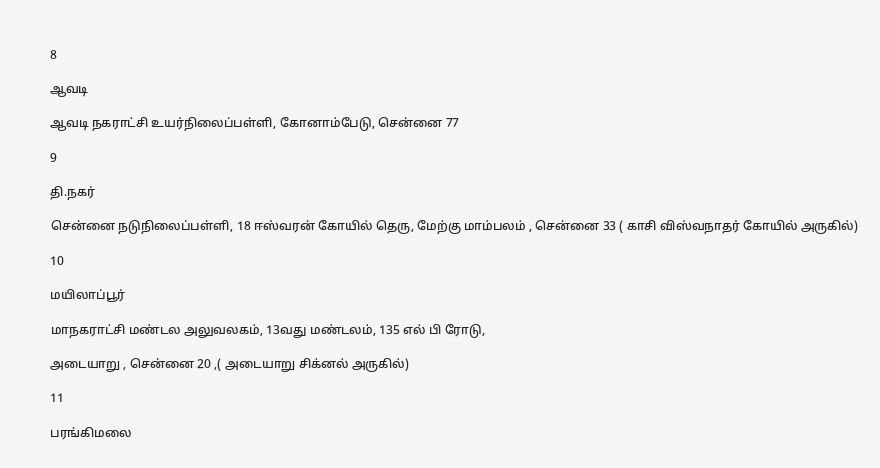8

ஆவடி

ஆவடி நகராட்சி உயர்நிலைப்பள்ளி, கோனாம்பேடு, சென்னை 77

9

தி.நகர்

சென்னை நடுநிலைப்பள்ளி, 18 ஈஸ்வரன் கோயில் தெரு, மேற்கு மாம்பலம் , சென்னை 33 ( காசி விஸ்வநாதர் கோயில் அருகில்)

10

மயிலாப்பூர்

மாநகராட்சி மண்டல அலுவலகம், 13வது மண்டலம், 135 எல் பி ரோடு,

அடையாறு , சென்னை 20 ,( அடையாறு சிக்னல் அருகில்)

11

பரங்கிமலை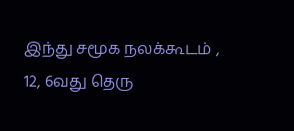இந்து சமூக நலக்கூடம் , 12, 6வது தெரு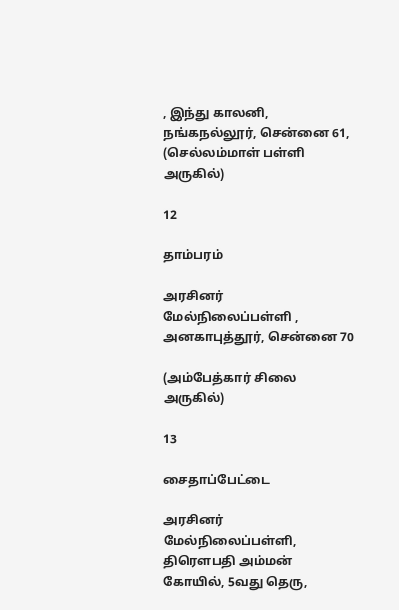, இந்து காலனி, நங்கநல்லூர், சென்னை 61, (செல்லம்மாள் பள்ளி அருகில்)

12

தாம்பரம்

அரசினர் மேல்நிலைப்பள்ளி , அனகாபுத்தூர், சென்னை 70

(அம்பேத்கார் சிலை அருகில்)

13

சைதாப்பேட்டை

அரசினர் மேல்நிலைப்பள்ளி, திரௌபதி அம்மன் கோயில், 5வது தெரு,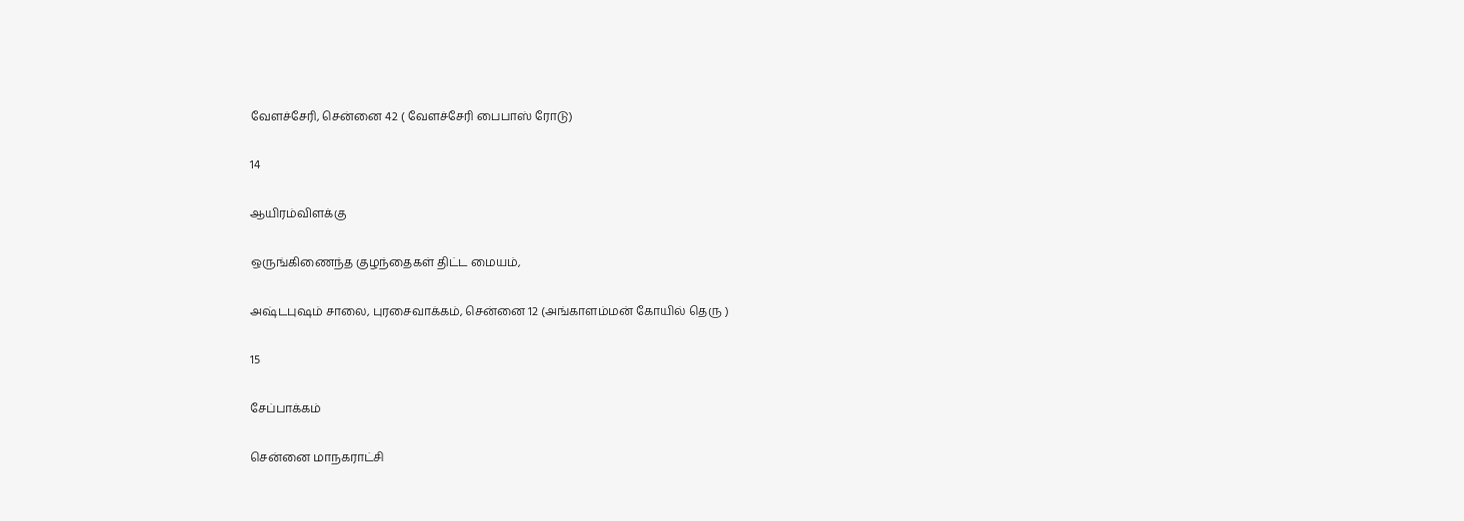வேளச்சேரி, சென்னை 42 ( வேளச்சேரி பைபாஸ் ரோடு)

14

ஆயிரம்விளக்கு

ஒருங்கிணைந்த குழந்தைகள் திட்ட மையம்,

அஷ்டபுஷம் சாலை, புரசைவாக்கம், சென்னை 12 (அங்காளம்மன் கோயில் தெரு )

15

சேப்பாக்கம்

சென்னை மாநகராட்சி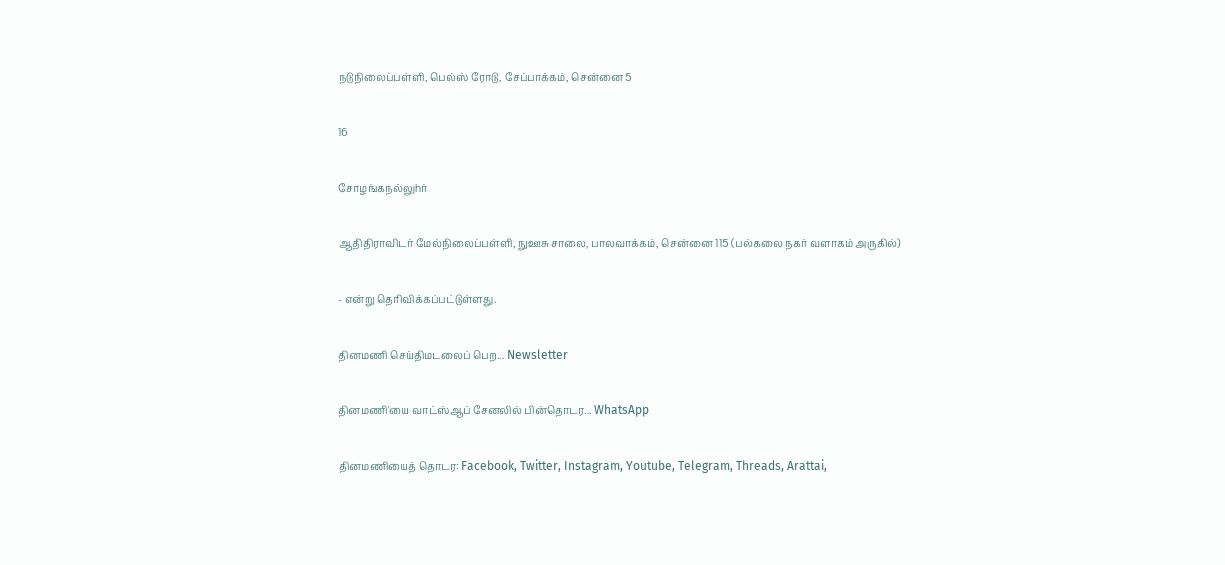நடுநிலைப்பள்ளி, பெல்ஸ் ரோடு, சேப்பாக்கம், சென்னை 5

16

சோழங்கநல்லுhர்

ஆதிதிராவிடர் மேல்நிலைப்பள்ளி, நுஊசு சாலை, பாலவாக்கம், சென்னை 115 (பல்கலை நகர் வளாகம் அருகில்)

- என்று தெரிவிக்கப்பட்டுள்ளது.

தினமணி செய்திமடலைப் பெற... Newsletter

தினமணி'யை வாட்ஸ்ஆப் சேனலில் பின்தொடர... WhatsApp

தினமணியைத் தொடர: Facebook, Twitter, Instagram, Youtube, Telegram, Threads, Arattai,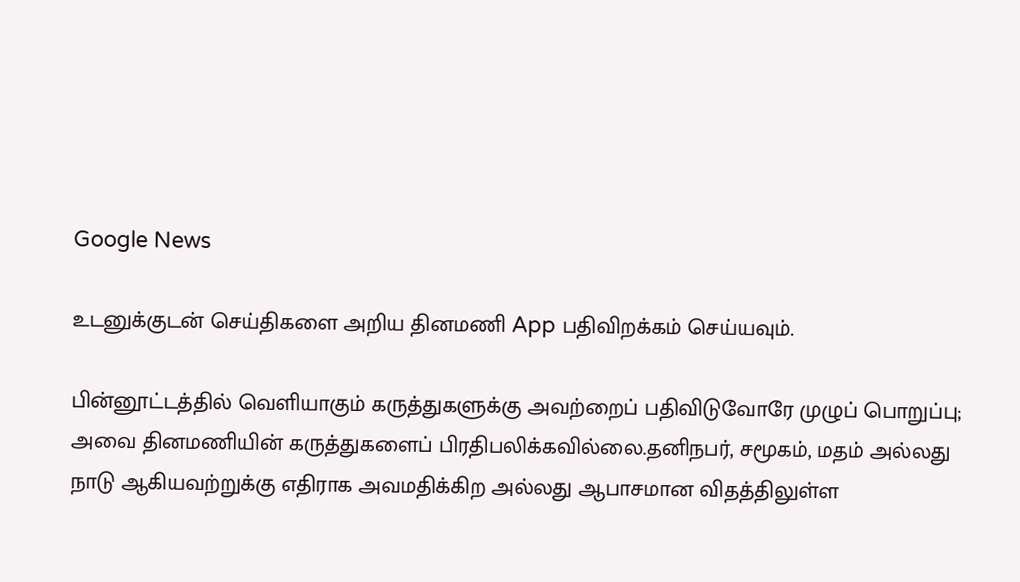Google News

உடனுக்குடன் செய்திகளை அறிய தினமணி App பதிவிறக்கம் செய்யவும்.

பின்னூட்டத்தில் வெளியாகும் கருத்துகளுக்கு அவற்றைப் பதிவிடுவோரே முழுப் பொறுப்பு; அவை தினமணியின் கருத்துகளைப் பிரதிபலிக்கவில்லை.தனிநபர், சமூகம், மதம் அல்லது நாடு ஆகியவற்றுக்கு எதிராக அவமதிக்கிற அல்லது ஆபாசமான விதத்திலுள்ள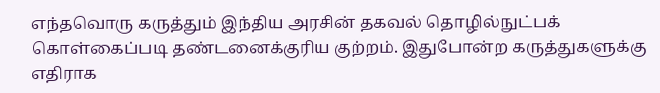எந்தவொரு கருத்தும் இந்திய அரசின் தகவல் தொழில்நுட்பக் கொள்கைப்படி தண்டனைக்குரிய குற்றம். இதுபோன்ற கருத்துகளுக்கு எதிராக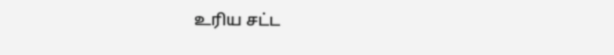உரிய சட்ட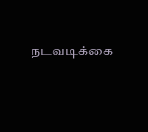நடவடிக்கை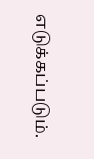எடுக்கப்படும்.